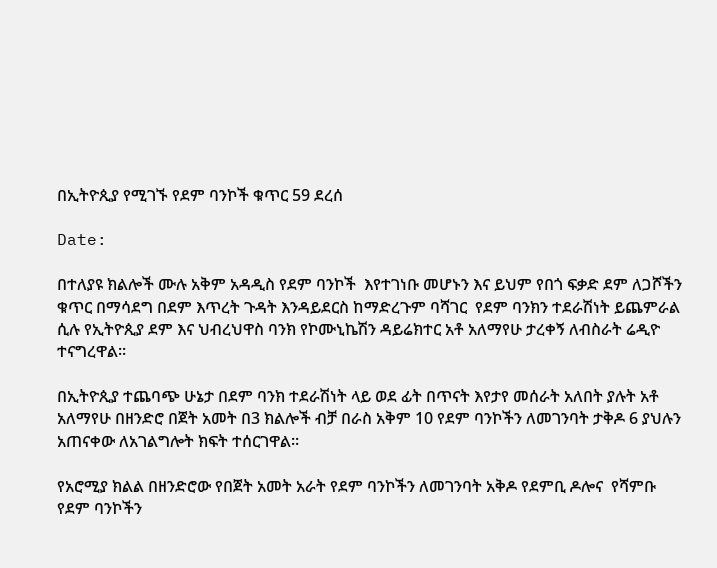በኢትዮጲያ የሚገኙ የደም ባንኮች ቁጥር 59 ደረሰ

Date:

በተለያዩ ክልሎች ሙሉ አቅም አዳዲስ የደም ባንኮች  እየተገነቡ መሆኑን እና ይህም የበጎ ፍቃድ ደም ለጋሾችን ቁጥር በማሳደግ በደም እጥረት ጉዳት እንዳይደርስ ከማድረጉም ባሻገር  የደም ባንክን ተደራሽነት ይጨምራል ሲሉ የኢትዮጲያ ደም እና ህብረህዋስ ባንክ የኮሙኒኬሽን ዳይሬክተር አቶ አለማየሁ ታረቀኝ ለብስራት ሬዲዮ ተናግረዋል።

በኢትዮጲያ ተጨባጭ ሁኔታ በደም ባንክ ተደራሽነት ላይ ወደ ፊት በጥናት እየታየ መሰራት አለበት ያሉት አቶ አለማየሁ በዘንድሮ በጀት አመት በ3 ክልሎች ብቻ በራስ አቅም 10 የደም ባንኮችን ለመገንባት ታቅዶ 6 ያህሉን አጠናቀው ለአገልግሎት ክፍት ተሰርገዋል።

የአሮሚያ ክልል በዘንድሮው የበጀት አመት አራት የደም ባንኮችን ለመገንባት አቅዶ የደምቢ ዶሎና  የሻምቡ የደም ባንኮችን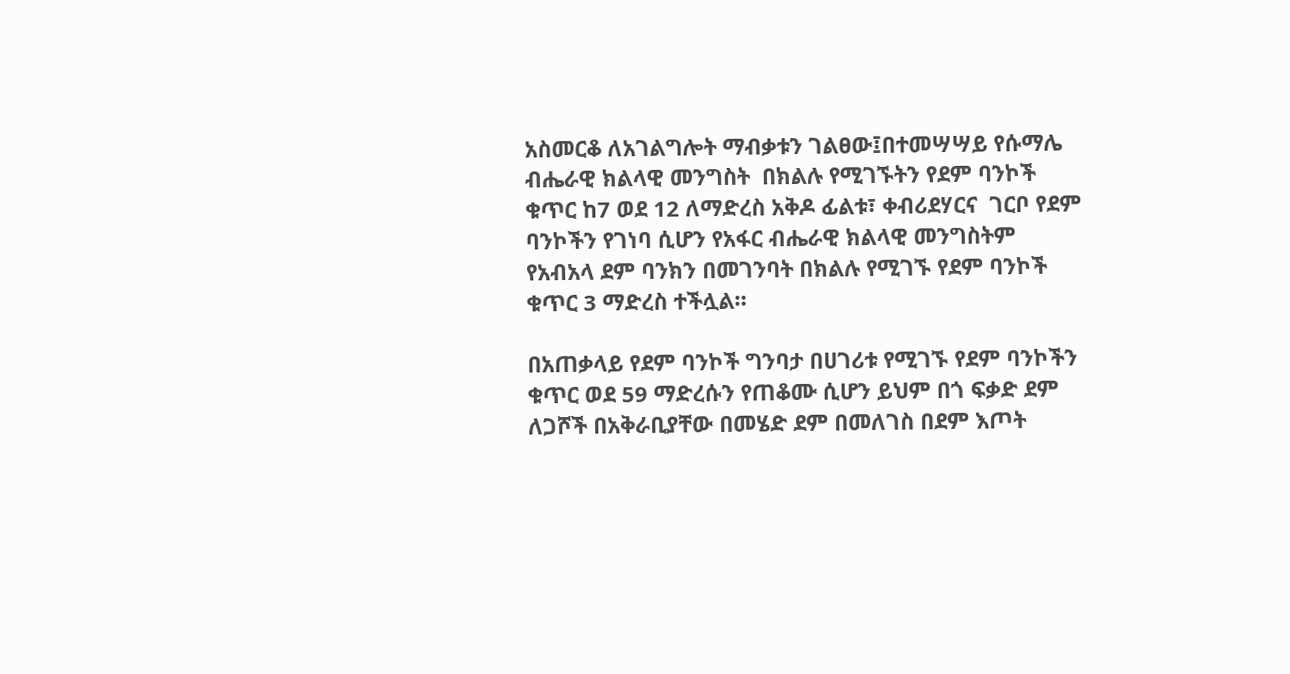አስመርቆ ለአገልግሎት ማብቃቱን ገልፀው፤በተመሣሣይ የሱማሌ ብሔራዊ ክልላዊ መንግስት  በክልሉ የሚገኙትን የደም ባንኮች ቁጥር ከ7 ወደ 12 ለማድረስ አቅዶ ፊልቱ፣ ቀብሪደሃርና  ገርቦ የደም ባንኮችን የገነባ ሲሆን የአፋር ብሔራዊ ክልላዊ መንግስትም የአብአላ ደም ባንክን በመገንባት በክልሉ የሚገኙ የደም ባንኮች ቁጥር 3 ማድረስ ተችሏል።

በአጠቃላይ የደም ባንኮች ግንባታ በሀገሪቱ የሚገኙ የደም ባንኮችን ቁጥር ወደ 59 ማድረሱን የጠቆሙ ሲሆን ይህም በጎ ፍቃድ ደም ለጋሾች በአቅራቢያቸው በመሄድ ደም በመለገስ በደም እጦት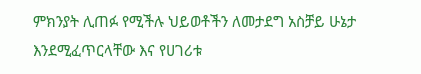ምክንያት ሊጠፉ የሚችሉ ህይወቶችን ለመታደግ አስቻይ ሁኔታ እንደሚፈጥርላቸው እና የሀገሪቱ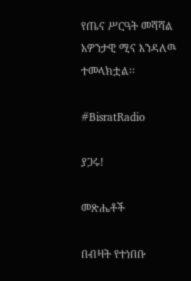የጤና ሥርዓት መሻሻል አዎንታዊ ሚና እንዳለዉ ተመላክቷል፡፡

#BisratRadio

ያጋሩ!

መጽሔቶች

በብዛት የተነበቡ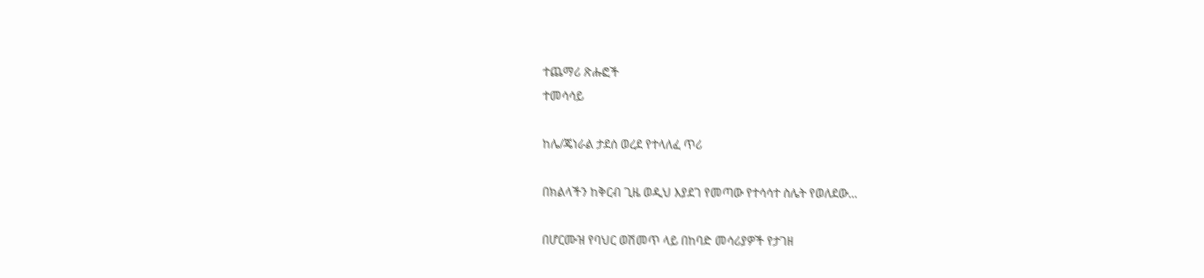ተጨማሪ ጽሑፎች
ተመሳሳይ

ከሌ/ጄነራል ታደሰ ወረደ የተላለፈ ጥሪ

በክልላችን ከቅርብ ጊዜ ወዲህ እያደገ የመጣው የተሳሳተ ስሌት የወለደው...

በሆርሙዝ የባህር ወሽመጥ ላይ በከባድ መሳሪያዎች የታገዘ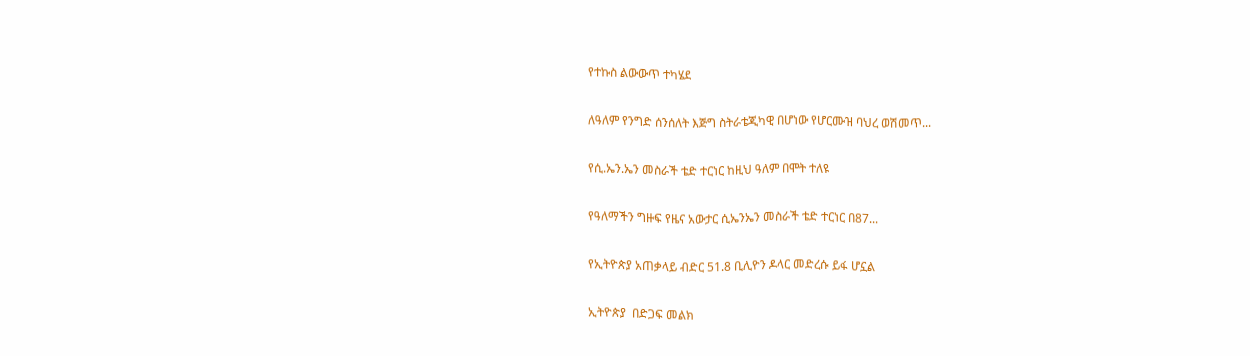የተኩስ ልውውጥ ተካሄደ

ለዓለም የንግድ ሰንሰለት እጅግ ስትራቴጂካዊ በሆነው የሆርሙዝ ባህረ ወሽመጥ...

የሲ.ኤን.ኤን መስራች ቴድ ተርነር ከዚህ ዓለም በሞት ተለዩ

የዓለማችን ግዙፍ የዜና አውታር ሲኤንኤን መስራች ቴድ ተርነር በ87...

የኢትዮጵያ አጠቃላይ ብድር 51.8 ቢሊዮን ዶላር መድረሱ ይፋ ሆኗል

ኢትዮጵያ  በድጋፍ መልክ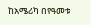ከአሜሪካ በየዓመቱ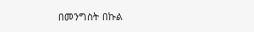በመንግስት በኩል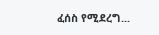ፈሰስ የሚደረግ...